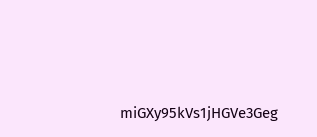miGXy95kVs1jHGVe3Geg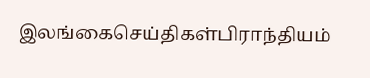இலங்கைசெய்திகள்பிராந்தியம்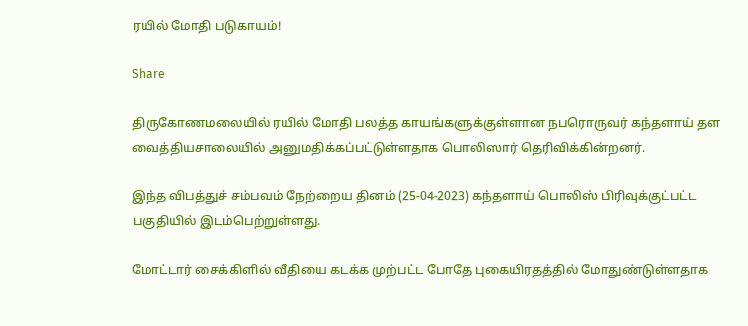ரயில் மோதி படுகாயம்!

Share

திருகோணமலையில் ரயில் மோதி பலத்த காயங்களுக்குள்ளான நபரொருவர் கந்தளாய் தள வைத்தியசாலையில் அனுமதிக்கப்பட்டுள்ளதாக பொலிஸார் தெரிவிக்கின்றனர்.

இந்த விபத்துச் சம்பவம் நேற்றைய தினம் (25-04-2023) கந்தளாய் பொலிஸ் பிரிவுக்குட்பட்ட பகுதியில் இடம்பெற்றுள்ளது.

மோட்டார் சைக்கிளில் வீதியை கடக்க முற்பட்ட போதே புகையிரதத்தில் மோதுண்டுள்ளதாக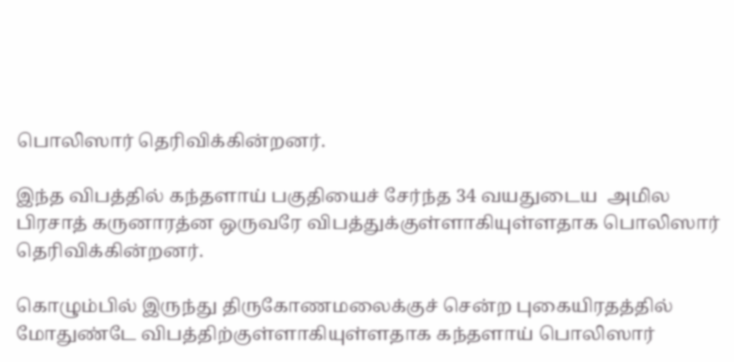பொலிஸார் தெரிவிக்கின்றனர்.

இந்த விபத்தில் கந்தளாய் பகுதியைச் சேர்ந்த 34 வயதுடைய  அமில பிரசாத் கருனாரத்ன ஒருவரே விபத்துக்குள்ளாகியுள்ளதாக பொலிஸார் தெரிவிக்கின்றனர்.

கொழும்பில் இருந்து திருகோணமலைக்குச் சென்ற புகையிரதத்தில் மோதுண்டே விபத்திற்குள்ளாகியுள்ளதாக கந்தளாய் பொலிஸார்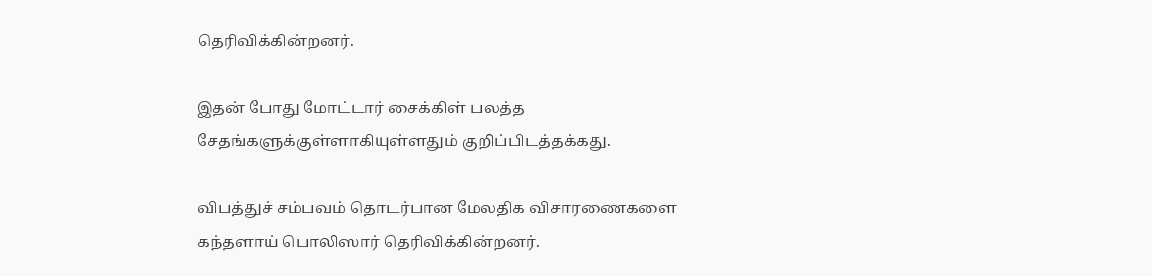தெரிவிக்கின்றனர்.

இதன் போது மோட்டார் சைக்கிள் பலத்த சேதங்களுக்குள்ளாகியுள்ளதும் குறிப்பிடத்தக்கது.

விபத்துச் சம்பவம் தொடர்பான மேலதிக விசாரணைகளை கந்தளாய் பொலிஸார் தெரிவிக்கின்றனர்.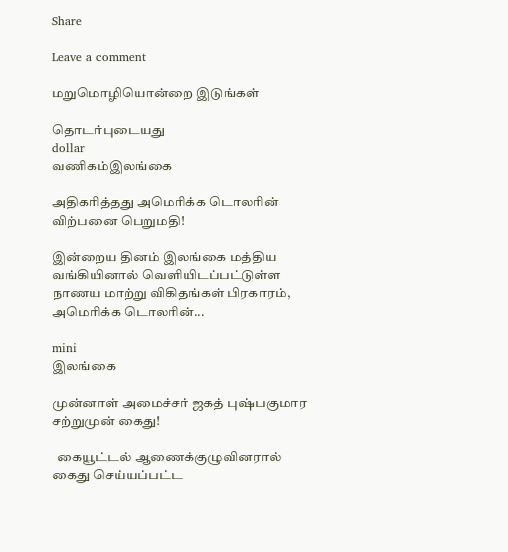Share

Leave a comment

மறுமொழியொன்றை இடுங்கள்

தொடர்புடையது
dollar
வணிகம்இலங்கை

அதிகரித்தது அமெரிக்க டொலரின் விற்பனை பெறுமதி!

இன்றைய தினம் இலங்கை மத்திய வங்கியினால் வெளியிடப்பட்டுள்ள நாணய மாற்று விகிதங்கள் பிரகாரம், அமெரிக்க டொலரின்...

mini
இலங்கை

முன்னாள் அமைச்சர் ஜகத் புஷ்பகுமார சற்றுமுன் கைது!

  கையூட்டல் ஆணைக்குழுவினரால் கைது செய்யப்பட்ட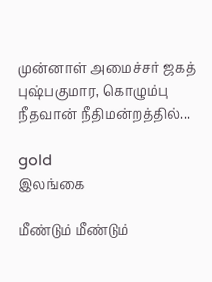முன்னாள் அமைச்சர் ஜகத் புஷ்பகுமார, கொழும்பு நீதவான் நீதிமன்றத்தில்...

gold
இலங்கை

மீண்டும் மீண்டும்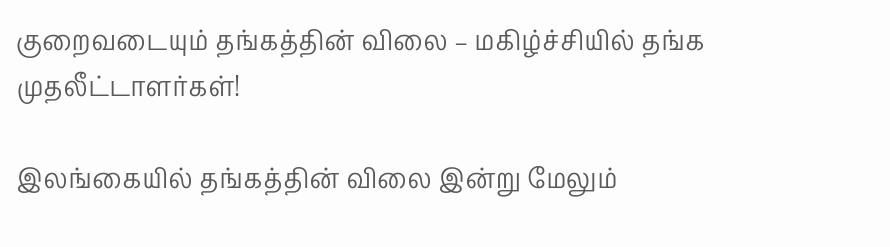குறைவடையும் தங்கத்தின் விலை – மகிழ்ச்சியில் தங்க முதலீட்டாளர்கள்!

இலங்கையில் தங்கத்தின் விலை இன்று மேலும்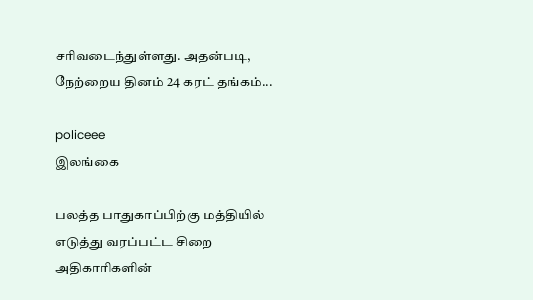சரிவடைந்துள்ளது. அதன்படி, நேற்றைய தினம் 24 கரட் தங்கம்...

policeee
இலங்கை

பலத்த பாதுகாப்பிற்கு மத்தியில் எடுத்து வரப்பட்ட சிறை அதிகாரிகளின்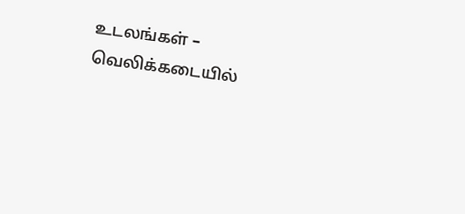உடலங்கள் – வெலிக்கடையில்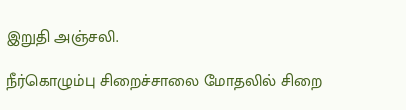இறுதி அஞ்சலி.

நீர்கொழும்பு சிறைச்சாலை மோதலில் சிறை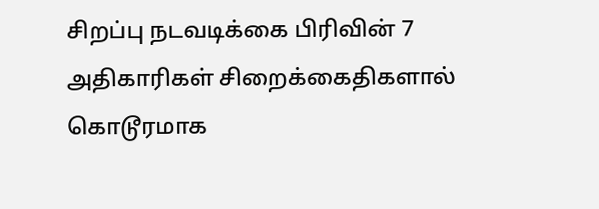சிறப்பு நடவடிக்கை பிரிவின் 7 அதிகாரிகள் சிறைக்கைதிகளால் கொடூரமாக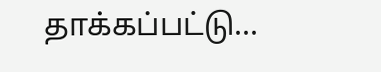தாக்கப்பட்டு...